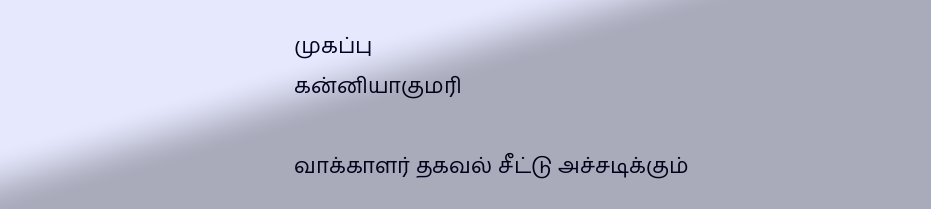முகப்பு
கன்னியாகுமரி

வாக்காளர் தகவல் சீட்டு அச்சடிக்கும்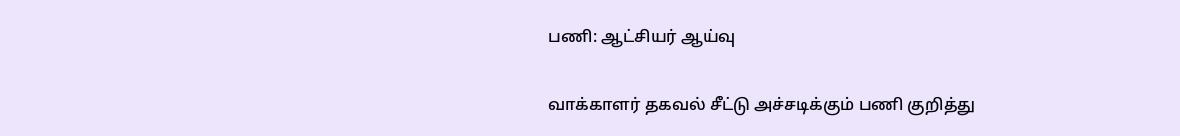பணி: ஆட்சியர் ஆய்வு

வாக்காளர் தகவல் சீட்டு அச்சடிக்கும் பணி குறித்து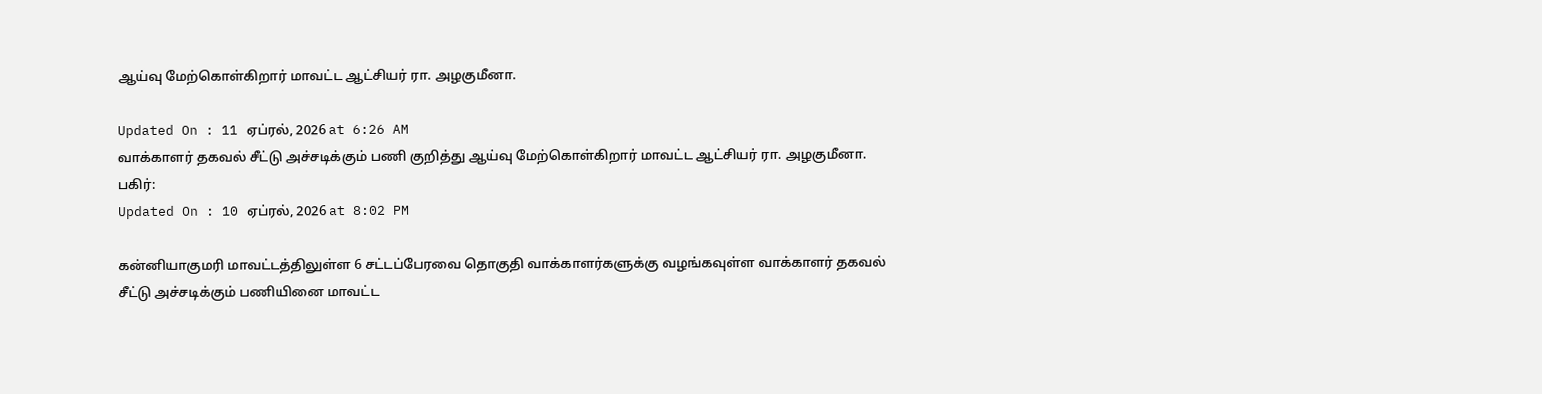ஆய்வு மேற்கொள்கிறார் மாவட்ட ஆட்சியர் ரா. அழகுமீனா.

Updated On : 11 ஏப்ரல், 2026 at 6:26 AM
வாக்காளர் தகவல் சீட்டு அச்சடிக்கும் பணி குறித்து ஆய்வு மேற்கொள்கிறார் மாவட்ட ஆட்சியர் ரா. அழகுமீனா.
பகிர்:
Updated On : 10 ஏப்ரல், 2026 at 8:02 PM

கன்னியாகுமரி மாவட்டத்திலுள்ள 6 சட்டப்பேரவை தொகுதி வாக்காளர்களுக்கு வழங்கவுள்ள வாக்காளர் தகவல் சீட்டு அச்சடிக்கும் பணியினை மாவட்ட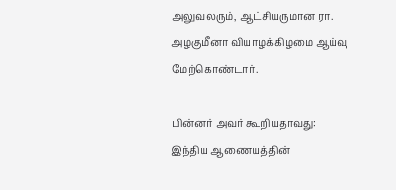அலுவலரும், ஆட்சியருமான ரா. அழகுமீனா வியாழக்கிழமை ஆய்வு மேற்கொண்டார்.

பின்னர் அவர் கூறியதாவது: இந்திய ஆணையத்தின்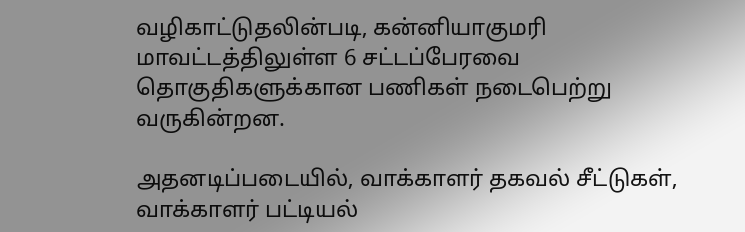வழிகாட்டுதலின்படி, கன்னியாகுமரி மாவட்டத்திலுள்ள 6 சட்டப்பேரவை தொகுதிகளுக்கான பணிகள் நடைபெற்று வருகின்றன.

அதனடிப்படையில், வாக்காளர் தகவல் சீட்டுகள், வாக்காளர் பட்டியல்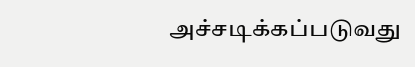அச்சடிக்கப்படுவது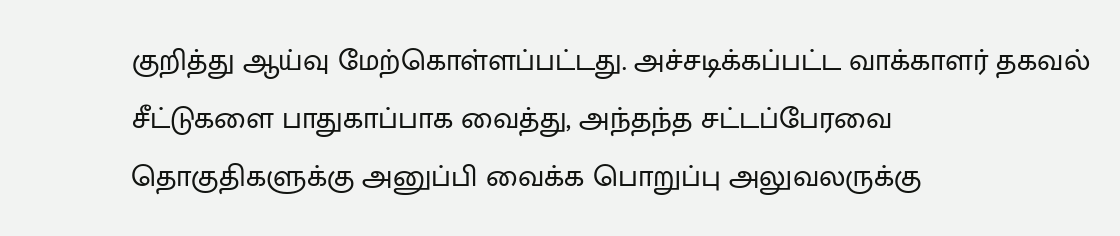குறித்து ஆய்வு மேற்கொள்ளப்பட்டது. அச்சடிக்கப்பட்ட வாக்காளர் தகவல் சீட்டுகளை பாதுகாப்பாக வைத்து, அந்தந்த சட்டப்பேரவை தொகுதிகளுக்கு அனுப்பி வைக்க பொறுப்பு அலுவலருக்கு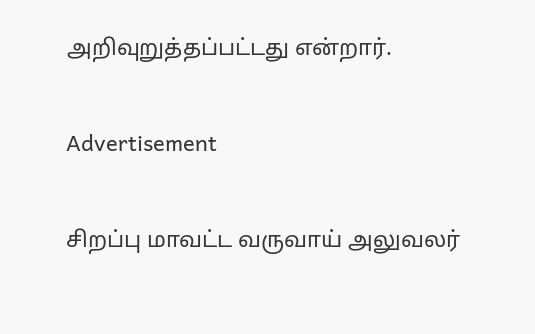அறிவுறுத்தப்பட்டது என்றார்.

Advertisement

சிறப்பு மாவட்ட வருவாய் அலுவலர்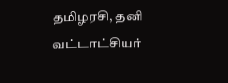தமிழரசி, தனி வட்டாட்சியர்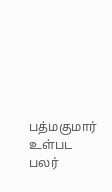பத்மகுமார் உள்பட பலர்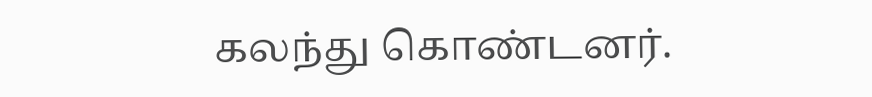கலந்து கொண்டனர்.